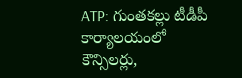ATP: గుంతకల్లు టీడీపీ కార్యాలయంలో కౌన్సిలర్లు,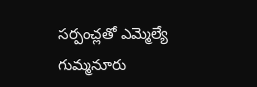సర్పంచ్లతో ఎమ్మెల్యే గుమ్మనూరు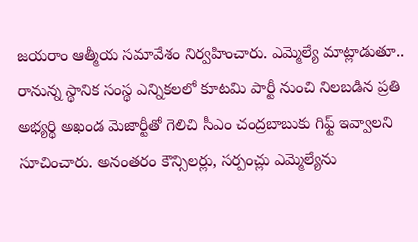జయరాం ఆత్మీయ సమావేశం నిర్వహించారు. ఎమ్మెల్యే మాట్లాడుతూ.. రానున్న స్థానిక సంస్థ ఎన్నికలలో కూటమి పార్టీ నుంచి నిలబడిన ప్రతి అభ్యర్థి అఖండ మెజార్టీతో గెలిచి సీఎం చంద్రబాబుకు గిఫ్ట్ ఇవ్వాలని సూచించారు. అనంతరం కౌన్సిలర్లు, సర్పంచ్లు ఎమ్మెల్యేను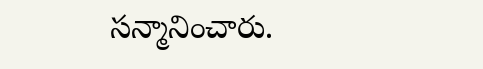సన్మానించారు.